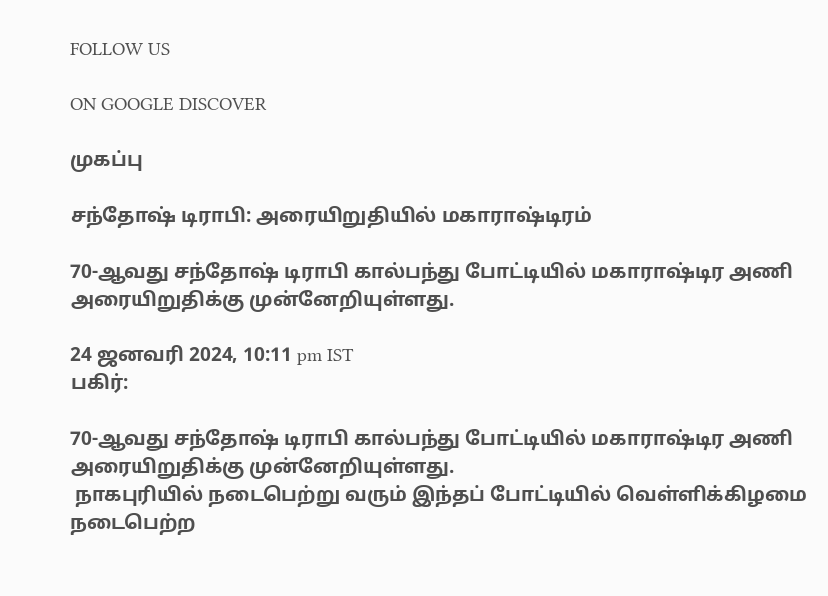FOLLOW US

ON GOOGLE DISCOVER

முகப்பு

சந்தோஷ் டிராபி: அரையிறுதியில் மகாராஷ்டிரம்

70-ஆவது சந்தோஷ் டிராபி கால்பந்து போட்டியில் மகாராஷ்டிர அணி அரையிறுதிக்கு முன்னேறியுள்ளது.

24 ஜனவரி 2024, 10:11 pm IST
பகிர்:

70-ஆவது சந்தோஷ் டிராபி கால்பந்து போட்டியில் மகாராஷ்டிர அணி அரையிறுதிக்கு முன்னேறியுள்ளது.
 நாகபுரியில் நடைபெற்று வரும் இந்தப் போட்டியில் வெள்ளிக்கிழமை நடைபெற்ற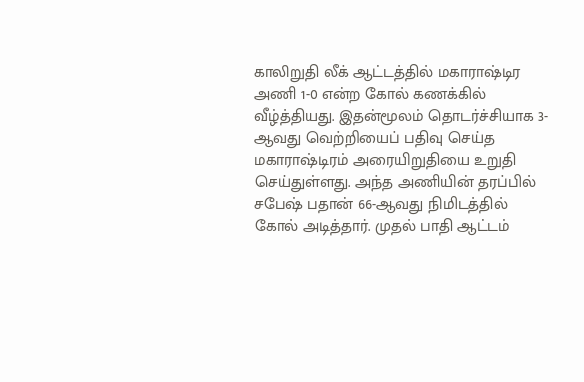காலிறுதி லீக் ஆட்டத்தில் மகாராஷ்டிர அணி 1-0 என்ற கோல் கணக்கில் வீழ்த்தியது. இதன்மூலம் தொடர்ச்சியாக 3-ஆவது வெற்றியைப் பதிவு செய்த மகாராஷ்டிரம் அரையிறுதியை உறுதி செய்துள்ளது. அந்த அணியின் தரப்பில் சபேஷ் பதான் 66-ஆவது நிமிடத்தில் கோல் அடித்தார். முதல் பாதி ஆட்டம்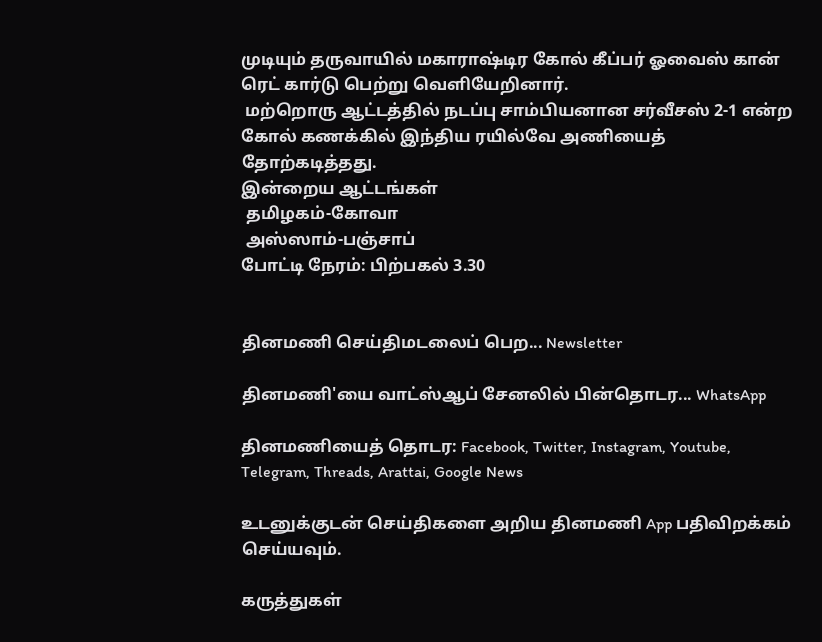முடியும் தருவாயில் மகாராஷ்டிர கோல் கீப்பர் ஓவைஸ் கான் ரெட் கார்டு பெற்று வெளியேறினார்.
 மற்றொரு ஆட்டத்தில் நடப்பு சாம்பியனான சர்வீசஸ் 2-1 என்ற கோல் கணக்கில் இந்திய ரயில்வே அணியைத் தோற்கடித்தது.
இன்றைய ஆட்டங்கள்
 தமிழகம்-கோவா
 அஸ்ஸாம்-பஞ்சாப்
போட்டி நேரம்: பிற்பகல் 3.30


தினமணி செய்திமடலைப் பெற... Newsletter

தினமணி'யை வாட்ஸ்ஆப் சேனலில் பின்தொடர... WhatsApp

தினமணியைத் தொடர: Facebook, Twitter, Instagram, Youtube, Telegram, Threads, Arattai, Google News

உடனுக்குடன் செய்திகளை அறிய தினமணி App பதிவிறக்கம் செய்யவும்.

கருத்துகள்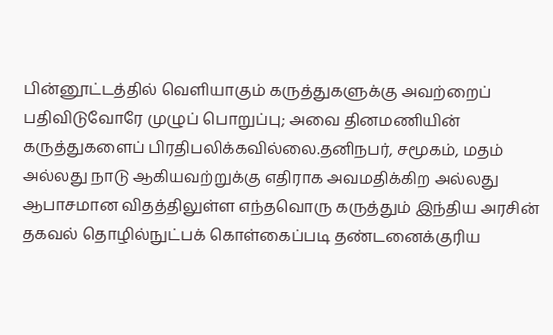பின்னூட்டத்தில் வெளியாகும் கருத்துகளுக்கு அவற்றைப் பதிவிடுவோரே முழுப் பொறுப்பு; அவை தினமணியின் கருத்துகளைப் பிரதிபலிக்கவில்லை.தனிநபர், சமூகம், மதம் அல்லது நாடு ஆகியவற்றுக்கு எதிராக அவமதிக்கிற அல்லது ஆபாசமான விதத்திலுள்ள எந்தவொரு கருத்தும் இந்திய அரசின் தகவல் தொழில்நுட்பக் கொள்கைப்படி தண்டனைக்குரிய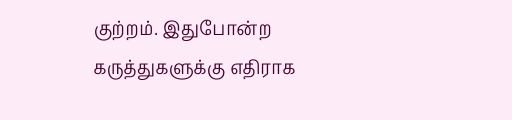குற்றம். இதுபோன்ற கருத்துகளுக்கு எதிராக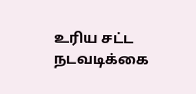உரிய சட்ட நடவடிக்கை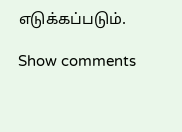எடுக்கப்படும்.

Show comments